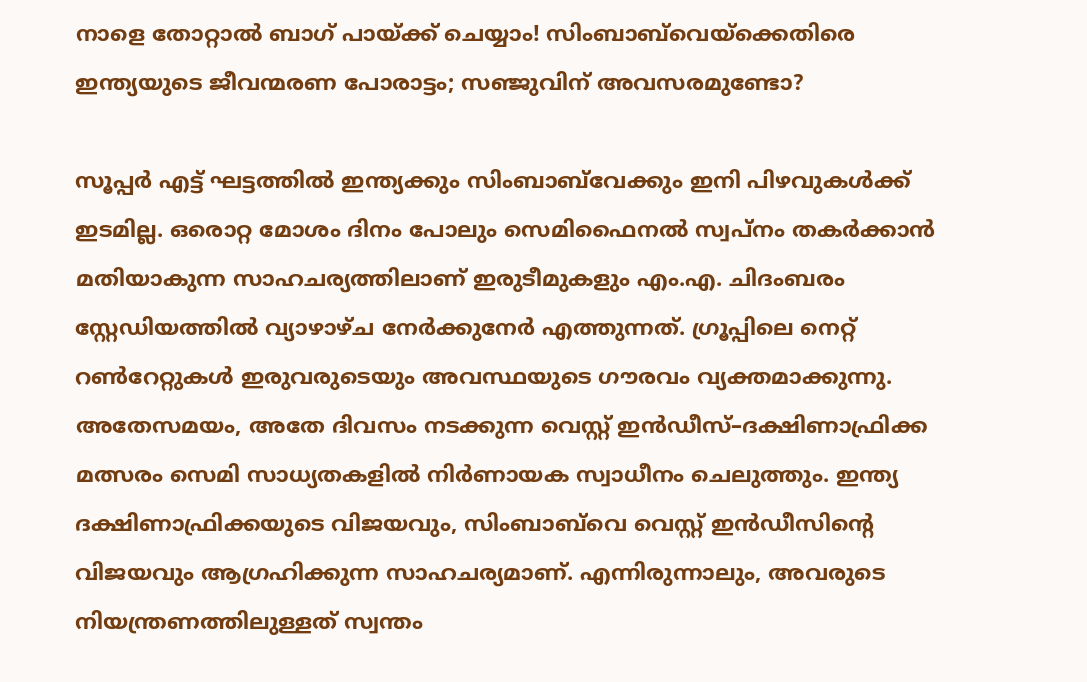നാളെ തോറ്റാൽ ബാഗ് പായ്ക്ക് ചെയ്യാം! സിംബാബ്‌വെയ്ക്കെതിരെ ഇന്ത്യയുടെ ജീവന്മരണ പോരാട്ടം; സഞ്ജുവിന് അവസരമുണ്ടോ?

സൂപ്പർ എട്ട് ഘട്ടത്തിൽ ഇന്ത്യക്കും സിംബാബ്‌വേക്കും ഇനി പിഴവുകൾക്ക് ഇടമില്ല. ഒരൊറ്റ മോശം ദിനം പോലും സെമിഫൈനൽ സ്വപ്നം തകർക്കാൻ മതിയാകുന്ന സാഹചര്യത്തിലാണ് ഇരുടീമുകളും എം.എ. ചിദംബരം സ്റ്റേഡിയത്തിൽ വ്യാഴാഴ്ച നേർക്കുനേർ എത്തുന്നത്. ഗ്രൂപ്പിലെ നെറ്റ് റൺറേറ്റുകൾ ഇരുവരുടെയും അവസ്ഥയുടെ ഗൗരവം വ്യക്തമാക്കുന്നു. അതേസമയം, അതേ ദിവസം നടക്കുന്ന വെസ്റ്റ് ഇൻഡീസ്–ദക്ഷിണാഫ്രിക്ക മത്സരം സെമി സാധ്യതകളിൽ നിർണായക സ്വാധീനം ചെലുത്തും. ഇന്ത്യ ദക്ഷിണാഫ്രിക്കയുടെ വിജയവും, സിംബാബ്‌വെ വെസ്റ്റ് ഇൻഡീസിന്റെ വിജയവും ആഗ്രഹിക്കുന്ന സാഹചര്യമാണ്. എന്നിരുന്നാലും, അവരുടെ നിയന്ത്രണത്തിലുള്ളത് സ്വന്തം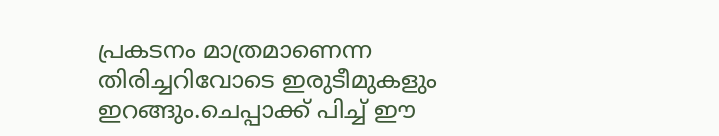പ്രകടനം മാത്രമാണെന്ന തിരിച്ചറിവോടെ ഇരുടീമുകളും ഇറങ്ങും.ചെപ്പാക്ക് പിച്ച് ഈ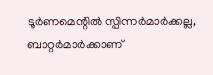ടൂർണമെന്റിൽ സ്പിന്നർമാർക്കല്ല, ബാറ്റർമാർക്കാണ്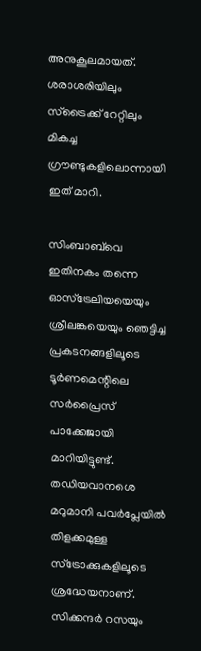അനുകൂലമായത്. ശരാശരിയിലും സ്‌ട്രൈക്ക് റേറ്റിലും മികച്ച ഗ്രൗണ്ടുകളിലൊന്നായി ഇത് മാറി.

സിംബാബ്‌വെ ഇതിനകം തന്നെ ഓസ്ട്രേലിയയെയും ശ്രീലങ്കയെയും ഞെട്ടിച്ച പ്രകടനങ്ങളിലൂടെ ടൂർണമെന്റിലെ സർപ്രൈസ് പാക്കേജായി മാറിയിട്ടുണ്ട്. തഡിയവാനശെ മറുമാനി പവർപ്ലേയിൽ തിളക്കമുള്ള സ്‌ട്രോക്കുകളിലൂടെ ശ്രദ്ധേയനാണ്. സിക്കന്ദർ റസയും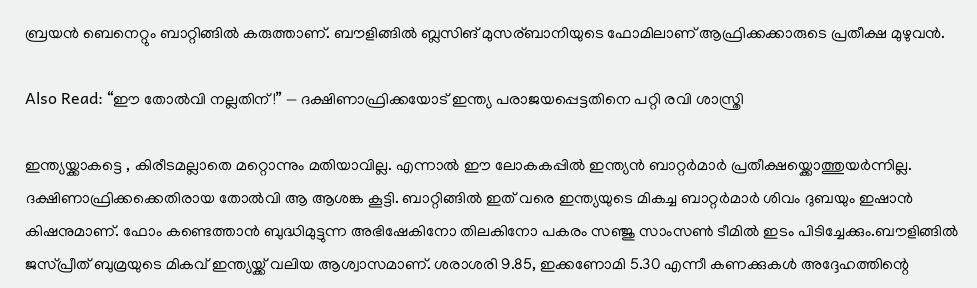ബ്രയൻ ബെനെറ്റും ബാറ്റിങ്ങിൽ കരുത്താണ്. ബൗളിങ്ങിൽ ബ്ലസിങ് മുസര്ബാനിയുടെ ഫോമിലാണ് ആഫ്രിക്കക്കാരുടെ പ്രതീക്ഷ മുഴുവൻ.

Also Read: “ഈ തോൽവി നല്ലതിന് !” — ദക്ഷിണാഫ്രിക്കയോട് ഇന്ത്യ പരാജയപ്പെട്ടതിനെ പറ്റി രവി ശാസ്ത്രി

ഇന്ത്യയ്ക്കാകട്ടെ , കിരീടമല്ലാതെ മറ്റൊന്നും മതിയാവില്ല. എന്നാൽ ഈ ലോകകപ്പിൽ ഇന്ത്യൻ ബാറ്റർമാർ പ്രതീക്ഷയ്ക്കൊത്തുയർന്നില്ല. ദക്ഷിണാഫ്രിക്കക്കെതിരായ തോൽവി ആ ആശങ്ക കൂട്ടി. ബാറ്റിങ്ങിൽ ഇത് വരെ ഇന്ത്യയുടെ മികച്ച ബാറ്റർമാർ ശിവം ദുബയും ഇഷാൻ കിഷനുമാണ്. ഫോം കണ്ടെത്താൻ ബുദ്ധിമുട്ടുന്ന അഭിഷേകിനോ തിലകിനോ പകരം സഞ്ജു സാംസൺ ടീമിൽ ഇടം പിടിച്ചേക്കും.ബൗളിങ്ങിൽ ജസ്പ്രീത് ബുമ്രയുടെ മികവ് ഇന്ത്യയ്ക്ക് വലിയ ആശ്വാസമാണ്. ശരാശരി 9.85, ഇക്കണോമി 5.30 എന്നീ കണക്കുകൾ അദ്ദേഹത്തിന്റെ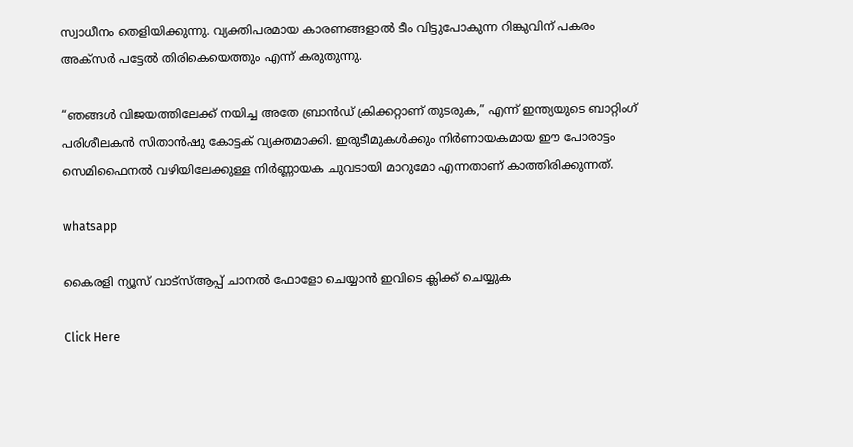സ്വാധീനം തെളിയിക്കുന്നു. വ്യക്തിപരമായ കാരണങ്ങളാൽ ടീം വിട്ടുപോകുന്ന റിങ്കുവിന് പകരം അക്സർ പട്ടേൽ തിരികെയെത്തും എന്ന് കരുതുന്നു.

“ഞങ്ങൾ വിജയത്തിലേക്ക് നയിച്ച അതേ ബ്രാൻഡ് ക്രിക്കറ്റാണ് തുടരുക,” എന്ന് ഇന്ത്യയുടെ ബാറ്റിംഗ് പരിശീലകൻ സിതാൻഷു കോട്ടക് വ്യക്തമാക്കി. ഇരുടീമുകൾക്കും നിർണായകമായ ഈ പോരാട്ടം സെമിഫൈനൽ വഴിയിലേക്കുള്ള നിർണ്ണായക ചുവടായി മാറുമോ എന്നതാണ് കാത്തിരിക്കുന്നത്.

whatsapp

കൈരളി ന്യൂസ് വാട്‌സ്ആപ്പ് ചാനല്‍ ഫോളോ ചെയ്യാന്‍ ഇവിടെ ക്ലിക്ക് ചെയ്യുക

Click Here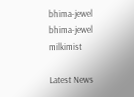bhima-jewel
bhima-jewel
milkimist

Latest News